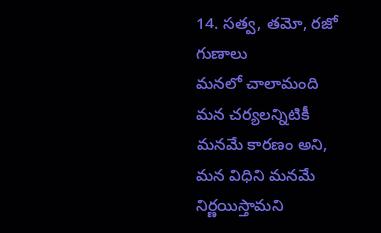14. సత్వ, తమో, రజో గుణాలు
మనలో చాలామంది మన చర్యలన్నిటికీ మనమే కారణం అని,
మన విధిని మనమే నిర్ణయిస్తామని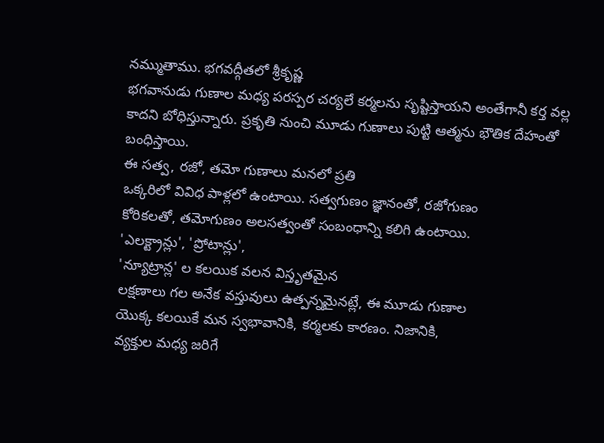నమ్ముతాము. భగవద్గీతలో శ్రీకృష్ణ
భగవానుడు గుణాల మధ్య పరస్పర చర్యలే కర్మలను సృష్టిస్తాయని అంతేగానీ కర్త వల్ల
కాదని బోధిస్తున్నారు. ప్రకృతి నుంచి మూడు గుణాలు పుట్టి ఆత్మను భౌతిక దేహంతో బంధిస్తాయి.
ఈ సత్వ, రజో, తమో గుణాలు మనలో ప్రతి
ఒక్కరిలో వివిధ పాళ్లలో ఉంటాయి. సత్వగుణం జ్ఞానంతో, రజోగుణం
కోరికలతో, తమోగుణం అలసత్వంతో సంబంధాన్ని కలిగి ఉంటాయి.
'ఎలక్ట్రాన్లు', 'ప్రోటాన్లు',
'న్యూట్రాన్ల' ల కలయిక వలన విస్తృతమైన
లక్షణాలు గల అనేక వస్తువులు ఉత్పన్నమైనట్లే, ఈ మూడు గుణాల
యొక్క కలయికే మన స్వభావానికి, కర్మలకు కారణం. నిజానికి,
వ్యక్తుల మధ్య జరిగే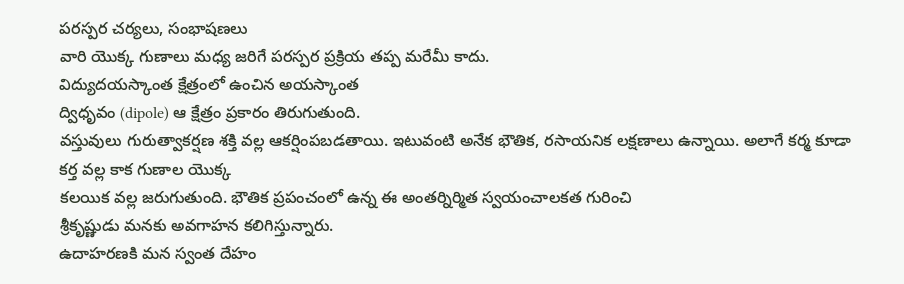పరస్పర చర్యలు, సంభాషణలు
వారి యొక్క గుణాలు మధ్య జరిగే పరస్పర ప్రక్రియ తప్ప మరేమీ కాదు.
విద్యుదయస్కాంత క్షేత్రంలో ఉంచిన అయస్కాంత
ద్విధృవం (dipole) ఆ క్షేత్రం ప్రకారం తిరుగుతుంది.
వస్తువులు గురుత్వాకర్షణ శక్తి వల్ల ఆకర్షింపబడతాయి. ఇటువంటి అనేక భౌతిక, రసాయనిక లక్షణాలు ఉన్నాయి. అలాగే కర్మ కూడా కర్త వల్ల కాక గుణాల యొక్క
కలయిక వల్ల జరుగుతుంది. భౌతిక ప్రపంచంలో ఉన్న ఈ అంతర్నిర్మిత స్వయంచాలకత గురించి
శ్రీకృష్ణుడు మనకు అవగాహన కలిగిస్తున్నారు.
ఉదాహరణకి మన స్వంత దేహం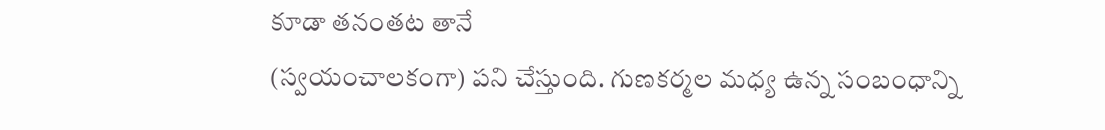కూడా తనంతట తానే
(స్వయంచాలకంగా) పని చేస్తుంది. గుణకర్మల మధ్య ఉన్న సంబంధాన్ని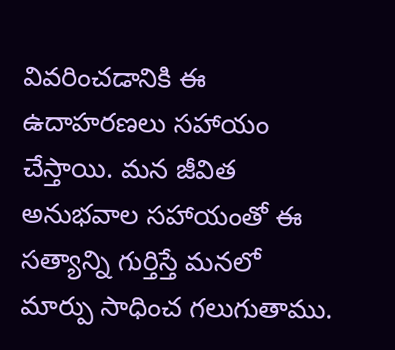వివరించడానికి ఈ
ఉదాహరణలు సహాయం చేస్తాయి. మన జీవిత అనుభవాల సహాయంతో ఈ సత్యాన్ని గుర్తిస్తే మనలో
మార్పు సాధించ గలుగుతాము.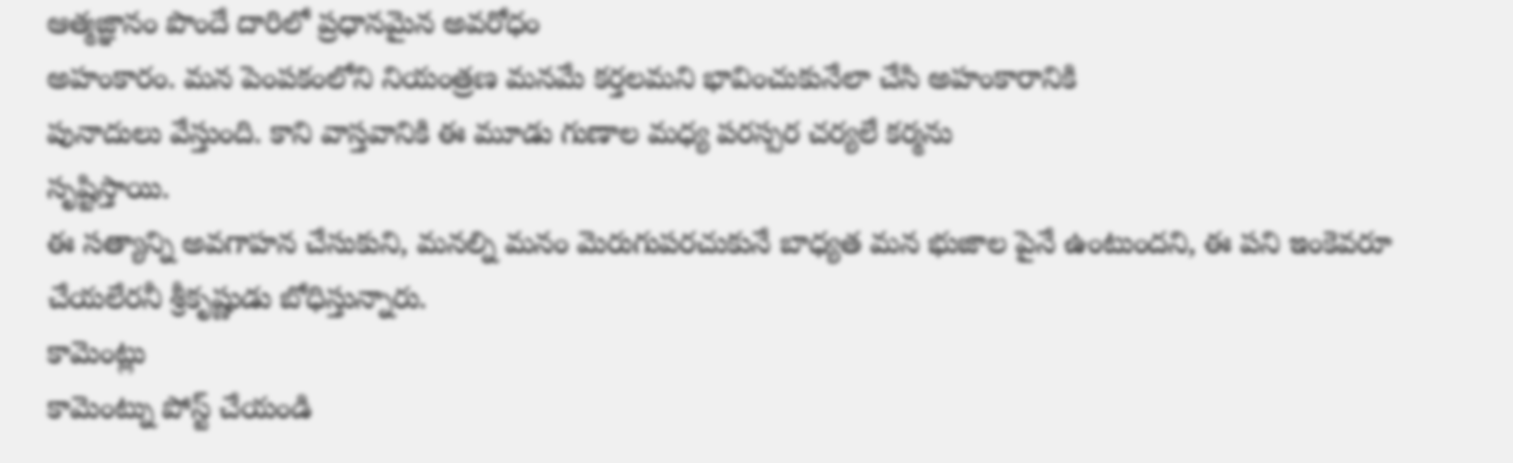ఆత్మజ్ఞానం పొందే దారిలో ప్రధానమైన అవరోధం
అహంకారం. మన పెంపకంలోని నియంత్రణ మనమే కర్తలమని భావించుకునేలా చేసి అహంకారానికి
పునాదులు వేస్తుంది. కాని వాస్తవానికి ఈ మూడు గుణాల మధ్య పరస్పర చర్యలే కర్మను
సృష్టిస్తాయి.
ఈ సత్యాన్ని అవగాహన చేసుకుని, మనల్ని మనం మెరుగుపరచుకునే బాధ్యత మన భుజాల పైనే ఉంటుందని, ఈ పని ఇంకెవరూ చేయలేరనీ శ్రీకృష్ణుడు బోధిస్తున్నారు.
కామెంట్లు
కామెంట్ను పోస్ట్ చేయండి